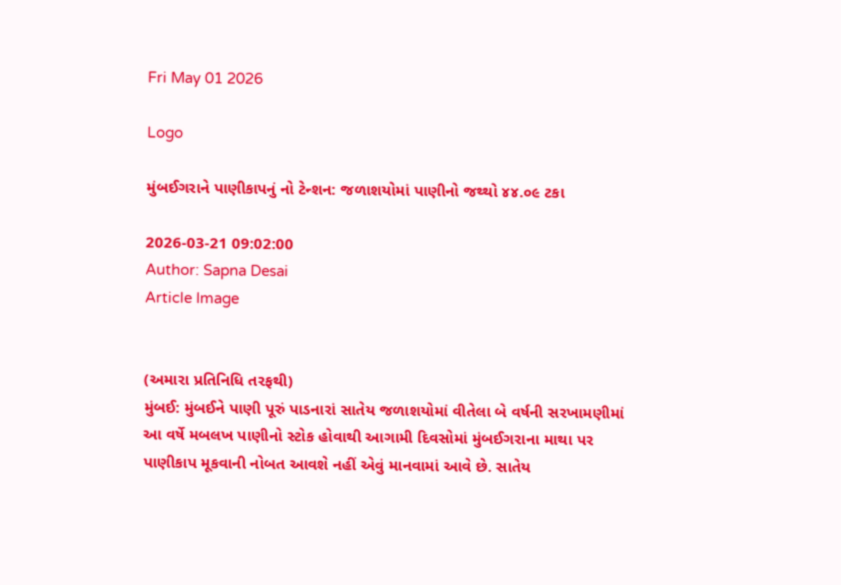Fri May 01 2026

Logo

મુંબઈગરાને પાણીકાપનું નો ટેન્શન: જળાશયોમાં પાણીનો જથ્થો ૪૪.૦૯ ટકા

2026-03-21 09:02:00
Author: Sapna Desai
Article Image


(અમારા પ્રતિનિધિ તરફથી)
મુંબઈ: મુંબઈને પાણી પૂરું પાડનારાં સાતેય જળાશયોમાં વીતેલા બે વર્ષની સરખામણીમાં આ વર્ષે મબલખ પાણીનો સ્ટોક હોવાથી આગામી દિવસોમાં મુંબઈગરાના માથા પર પાણીકાપ મૂકવાની નોબત આવશે નહીં એવું માનવામાં આવે છે. સાતેય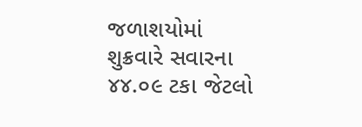જળાશયોમાં શુક્રવારે સવારના ૪૪.૦૯ ટકા જેટલો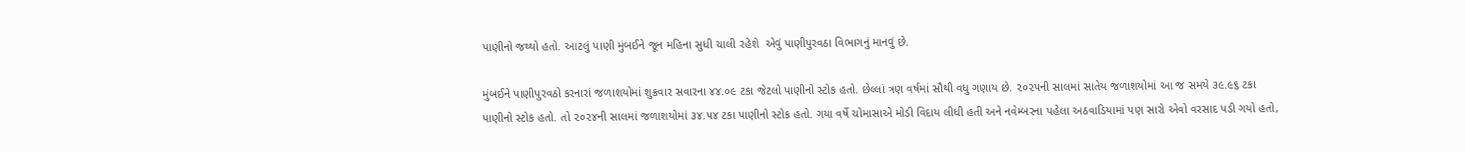પાણીનો જથ્થો હતો. આટલું પાણી મુંબઈને જૂન મહિના સુધી ચાલી રહેશે  એવું પાણીપુરવઠા વિભાગનું માનવું છે.

મુંબઈને પાણીપુરવઠો કરનારાં જળાશયોમાં શુક્રવાર સવારના ૪૪.૦૯ ટકા જેટલો પાણીનો સ્ટોક હતો. છેલ્લાં ત્રણ વર્ષમાં સૌથી વધુ ગણાય છે. ૨૦૨૫ની સાલમાં સાતેય જળાશયોમાં આ જ સમયે ૩૯.૯૬ ટકા પાણીનો સ્ટોક હતો. તો ૨૦૨૪ની સાલમાં જળાશયોમાં ૩૪.૫૪ ટકા પાણીનો સ્ટોક હતો. ગયા વર્ષે ચોમાસાએ મોડી વિદાય લીધી હતી અને નવેમ્બરના પહેલા અઠવાડિયામાં પણ સારો એવો વરસાદ પડી ગયો હતો,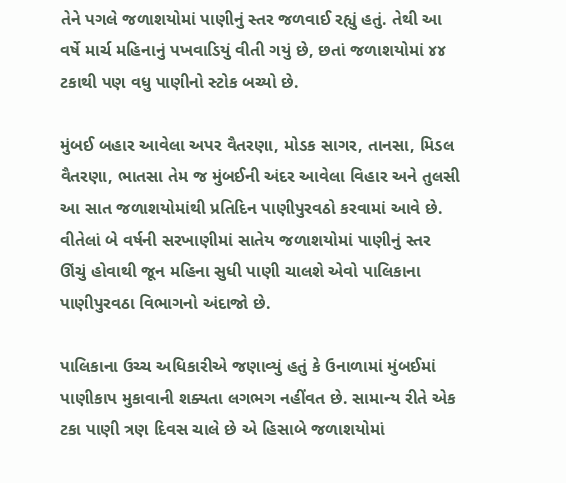તેને પગલે જળાશયોમાં પાણીનું સ્તર જળવાઈ રહ્યું હતું. તેથી આ વર્ષે માર્ચ મહિનાનું પખવાડિયું વીતી ગયું છે, છતાં જળાશયોમાં ૪૪ ટકાથી પણ વધુ પાણીનો સ્ટોક બચ્યો છે.

મુંબઈ બહાર આવેલા અપર વૈતરણા, મોડક સાગર, તાનસા, મિડલ વૈતરણા, ભાતસા તેમ જ મુંબઈની અંદર આવેલા વિહાર અને તુલસી આ સાત જળાશયોમાંથી પ્રતિદિન પાણીપુરવઠો કરવામાં આવે છે. વીતેલાં બે વર્ષની સરખાણીમાં સાતેય જળાશયોમાં પાણીનું સ્તર ઊંચું હોવાથી જૂન મહિના સુધી પાણી ચાલશે એવો પાલિકાના પાણીપુરવઠા વિભાગનો અંદાજો છે.

પાલિકાના ઉચ્ચ અધિકારીએ જણાવ્યું હતું કે ઉનાળામાં મુંબઈમાં પાણીકાપ મુકાવાની શક્યતા લગભગ નહીંવત છે. સામાન્ય રીતે એક ટકા પાણી ત્રણ દિવસ ચાલે છે એ હિસાબે જળાશયોમાં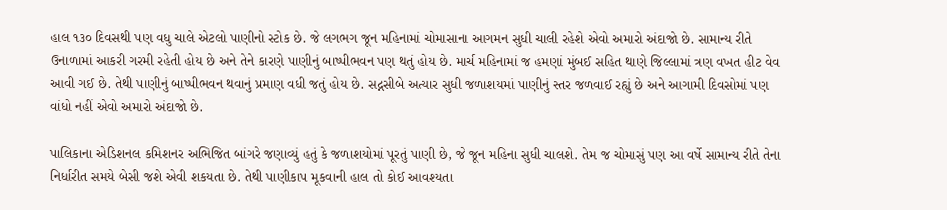હાલ ૧૩૦ દિવસથી પણ વધુ ચાલે એટલો પાણીનો સ્ટોક છે. જે લગભગ જૂન મહિનામાં ચોમાસાના આગમન સુધી ચાલી રહેશે એવો અમારો અંદાજો છે. સામાન્ય રીતે ઉનાળામાં આકરી ગરમી રહેતી હોય છે અને તેને કારણે પાણીનું બાષ્પીભવન પણ થતું હોય છે. માર્ચ મહિનામાં જ હમણાં મુંબઈ સહિત થાણે જિલ્લામાં ત્રણ વખત હીટ વેવ આવી ગઈ છે. તેથી પાણીનું બાષ્પીભવન થવાનું પ્રમાણ વધી જતું હોય છે. સદ્નસીબે અત્યાર સુધી જળાશયમાં પાણીનું સ્તર જળવાઈ રહ્યું છે અને આગામી દિવસોમાં પણ વાંધો નહીં એવો અમારો અંદાજો છે.

પાલિકાના એડિશનલ કમિશનર અભિજિત બાંગરે જણાવ્યું હતું કે જળાશયોમાં પૂરતું પાણી છે, જે જૂન મહિના સુધી ચાલશે. તેમ જ ચોમાસું પણ આ વર્ષે સામાન્ય રીતે તેના નિર્ધારીત સમયે બેસી જશે એવી શકયતા છે. તેથી પાણીકાપ મૂકવાની હાલ તો કોઈ આવશ્યતા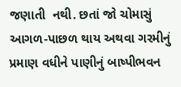જણાતી  નથી. છતાં જો ચોમાસું આગળ-પાછળ થાય અથવા ગરમીનું પ્રમાણ વધીને પાણીનું બાષ્પીભવન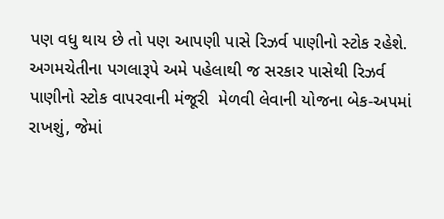પણ વધુ થાય છે તો પણ આપણી પાસે રિઝર્વ પાણીનો સ્ટોક રહેશે. અગમચેતીના પગલારૂપે અમે પહેલાથી જ સરકાર પાસેથી રિઝર્વ પાણીનો સ્ટોક વાપરવાની મંજૂરી  મેળવી લેવાની યોજના બેક-અપમાં રાખશું, જેમાં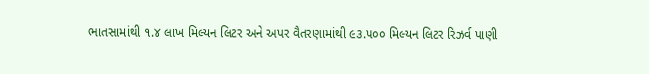ભાતસામાંથી ૧.૪ લાખ મિલ્યન લિટર અને અપર વૈતરણામાંથી ૯૩.૫૦૦ મિલ્યન લિટર રિઝર્વ પાણી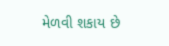મેળવી શકાય છે